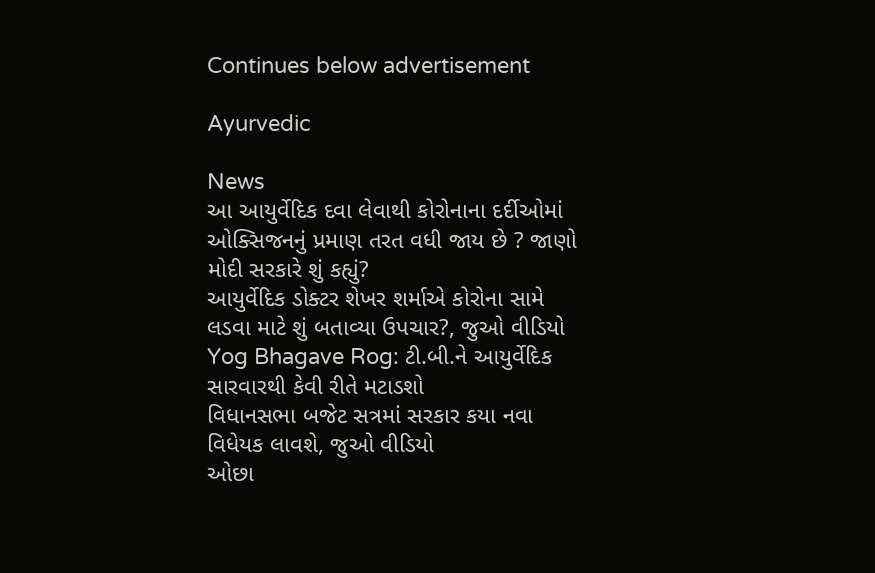Continues below advertisement

Ayurvedic

News
આ આયુર્વેદિક દવા લેવાથી કોરોનાના દર્દીઓમાં ઓક્સિજનનું પ્રમાણ તરત વધી જાય છે ? જાણો મોદી સરકારે શું કહ્યું?
આયુર્વેદિક ડોક્ટર શેખર શર્માએ કોરોના સામે લડવા માટે શું બતાવ્યા ઉપચાર?, જુઓ વીડિયો
Yog Bhagave Rog: ટી.બી.ને આયુર્વેદિક સારવારથી કેવી રીતે મટાડશો
વિધાનસભા બજેટ સત્રમાં સરકાર કયા નવા વિધેયક લાવશે, જુઓ વીડિયો
ઓછા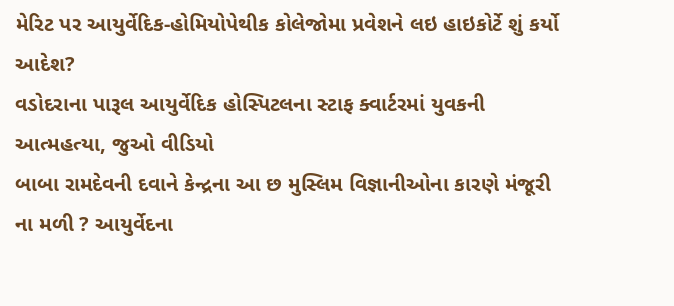મેરિટ પર આયુર્વેદિક-હોમિયોપેથીક કોલેજોમા પ્રવેશને લઇ હાઇકોર્ટે શું કર્યો આદેશ?
વડોદરાના પારૂલ આયુર્વેદિક હોસ્પિટલના સ્ટાફ ક્વાર્ટરમાં યુવકની આત્મહત્યા, જુઓ વીડિયો
બાબા રામદેવની દવાને કેન્દ્રના આ છ મુસ્લિમ વિજ્ઞાનીઓના કારણે મંજૂરી ના મળી ? આયુર્વેદના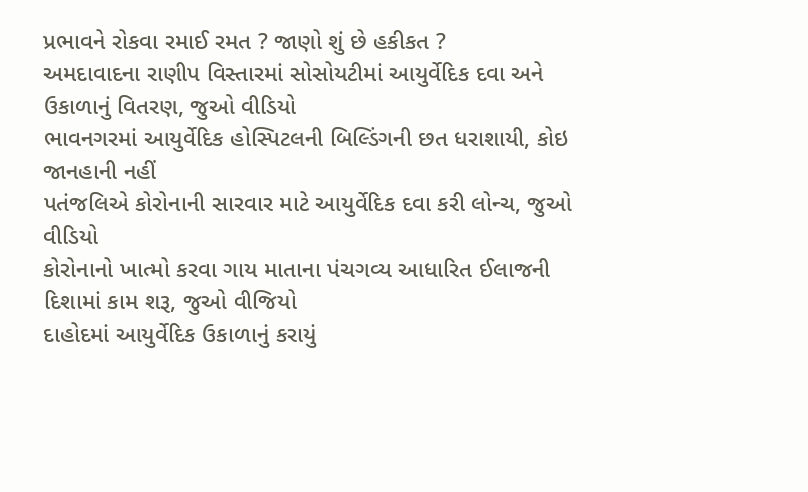પ્રભાવને રોકવા રમાઈ રમત ? જાણો શું છે હકીકત ?
અમદાવાદના રાણીપ વિસ્તારમાં સોસોયટીમાં આયુર્વેદિક દવા અને ઉકાળાનું વિતરણ, જુઓ વીડિયો
ભાવનગરમાં આયુર્વેદિક હોસ્પિટલની બિલ્ડિંગની છત ધરાશાયી, કોઇ જાનહાની નહીં
પતંજલિએ કોરોનાની સારવાર માટે આયુર્વેદિક દવા કરી લોન્ચ, જુઓ વીડિયો
કોરોનાનો ખાત્મો કરવા ગાય માતાના પંચગવ્ય આધારિત ઈલાજની દિશામાં કામ શરૂ, જુઓ વીજિયો
દાહોદમાં આયુર્વેદિક ઉકાળાનું કરાયું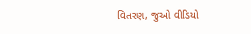વિતરણ, જુઓ વીડિયો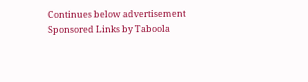Continues below advertisement
Sponsored Links by Taboola